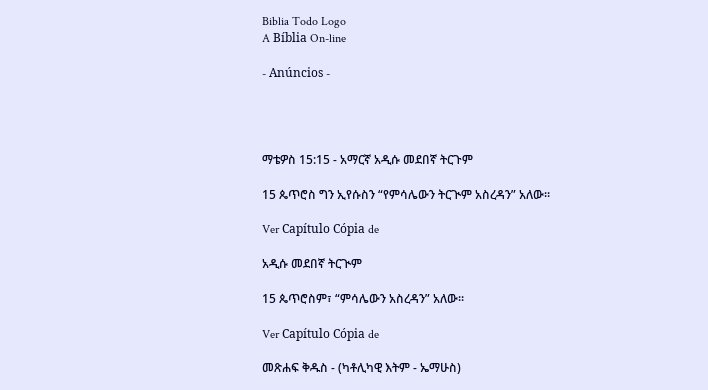Biblia Todo Logo
A Bíblia On-line

- Anúncios -




ማቴዎስ 15:15 - አማርኛ አዲሱ መደበኛ ትርጉም

15 ጴጥሮስ ግን ኢየሱስን “የምሳሌውን ትርጒም አስረዳን” አለው።

Ver Capítulo Cópia de

አዲሱ መደበኛ ትርጒም

15 ጴጥሮስም፣ “ምሳሌውን አስረዳን” አለው።

Ver Capítulo Cópia de

መጽሐፍ ቅዱስ - (ካቶሊካዊ እትም - ኤማሁስ)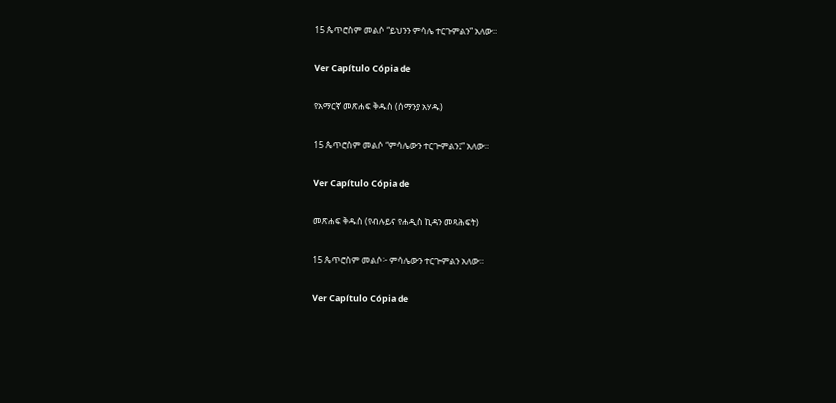15 ጴጥሮስም መልሶ “ይህንን ምሳሌ ተርጉምልን” አለው።

Ver Capítulo Cópia de

የአማርኛ መጽሐፍ ቅዱስ (ሰማንያ አሃዱ)

15 ጴጥሮስም መልሶ “ምሳሌውን ተርጕምልን፤” አለው።

Ver Capítulo Cópia de

መጽሐፍ ቅዱስ (የብሉይና የሐዲስ ኪዳን መጻሕፍት)

15 ጴጥሮስም መልሶ፦ ምሳሌውን ተርጕምልን አለው።

Ver Capítulo Cópia de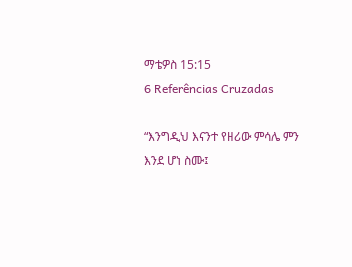ማቴዎስ 15:15
6 Referências Cruzadas

“እንግዲህ እናንተ የዘሪው ምሳሌ ምን እንደ ሆነ ስሙ፤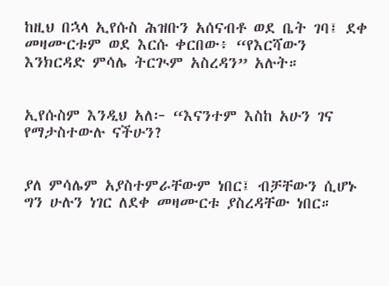ከዚህ በኋላ ኢየሱስ ሕዝቡን አሰናብቶ ወደ ቤት ገባ፤ ደቀ መዛሙርቱም ወደ እርሱ ቀርበው፥ “የእርሻውን እንክርዳድ ምሳሌ ትርጒም አስረዳን” አሉት።


ኢየሱስም እንዲህ አለ፦ “እናንተም እስከ አሁን ገና የማታስተውሉ ናችሁን?


ያለ ምሳሌም አያስተምራቸውም ነበር፤ ብቻቸውን ሲሆኑ ግን ሁሉን ነገር ለደቀ መዛሙርቱ ያስረዳቸው ነበር።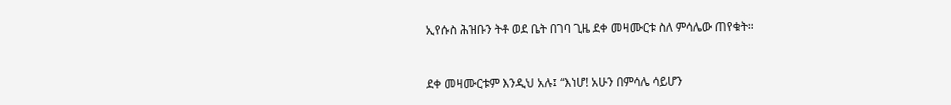ኢየሱስ ሕዝቡን ትቶ ወደ ቤት በገባ ጊዜ ደቀ መዛሙርቱ ስለ ምሳሌው ጠየቁት።


ደቀ መዛሙርቱም እንዲህ አሉ፤ “እነሆ! አሁን በምሳሌ ሳይሆን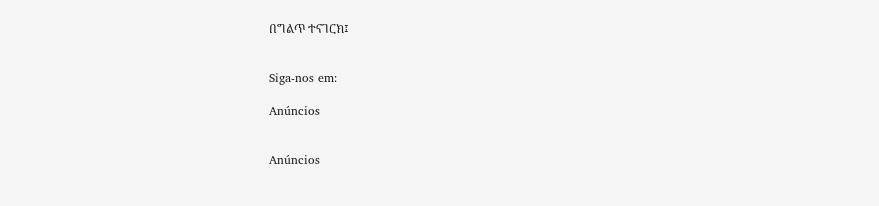በግልጥ ተናገርክ፤


Siga-nos em:

Anúncios


Anúncios